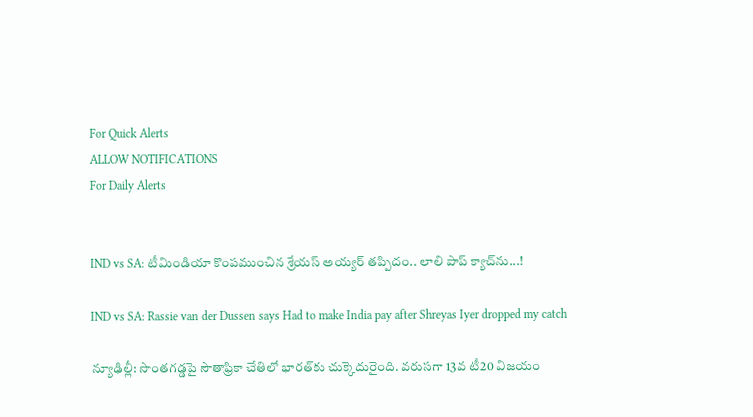For Quick Alerts
ALLOW NOTIFICATIONS
For Daily Alerts


IND vs SA: టీమిండియా కొంపముంచిన శ్రేయస్ అయ్యర్ తప్పిదం.. లాలి పాప్ క్యాచ్‌ను...!

IND vs SA: Rassie van der Dussen says Had to make India pay after Shreyas Iyer dropped my catch

న్యూఢిల్లీ: సొంతగడ్డపై సౌతాఫ్రికా చేతిలో భారత్‌కు చుక్కెదురైంది. వరుసగా 13వ టీ20 విజయం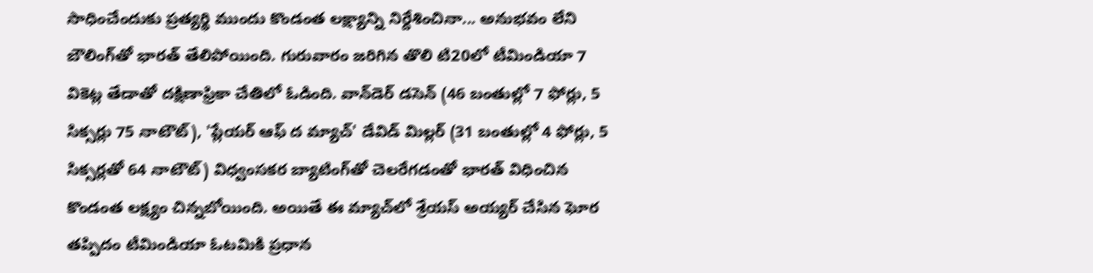సాధించేందుకు ప్రత్యర్థి ముందు కొండంత లక్ష్యాన్ని నిర్దేశించినా... అనుభవం లేని బౌలింగ్‌తో భారత్‌ తేలిపోయింది. గురువారం జరిగిన తొలి టి20లో టీమిండియా 7 వికెట్ల తేడాతో దక్షిణాఫ్రికా చేతిలో ఓడింది. వాన్‌డెర్‌ డసెన్‌ (46 బంతుల్లో 7 ఫోర్లు, 5 సిక్సర్లు 75 నాటౌట్‌), 'ప్లేయర్‌ ఆఫ్‌ ద మ్యాచ్‌' డేవిడ్‌ మిల్లర్‌ (31 బంతుల్లో 4 ఫోర్లు, 5 సిక్సర్లతో 64 నాటౌట్‌) విధ్వంసకర బ్యాటింగ్‌తో చెలరేగడంతో భారత్ విధించిన కొండంత లక్ష్యం చిన్నబోయింది. అయితే ఈ మ్యాచ్‌లో శ్రేయస్ అయ్యర్ చేసిన ఘోర తప్పిదం టీమిండియా ఓటమికి ప్రధాన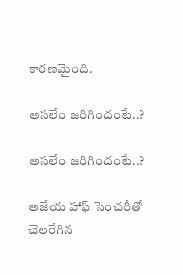కారణమైంది.

అసలేం జరిగిందంటే..?

అసలేం జరిగిందంటే..?

అజేయ హాఫ్ సెంచరీతో చెలరేగిన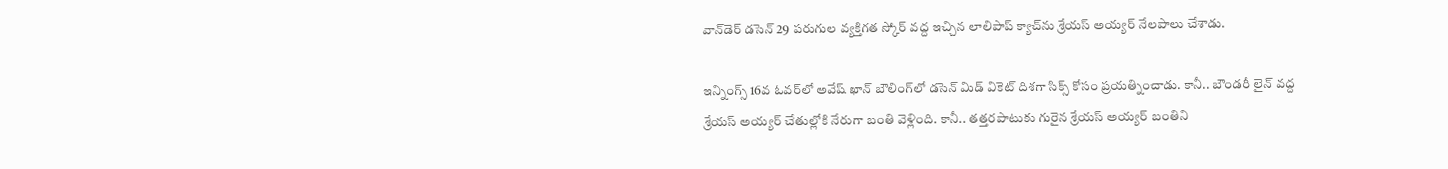వాన్‌డెర్ డసెన్ 29 పరుగుల వ్యక్తిగత స్కోర్ వద్ద ఇచ్చిన లాలిపాప్ క్యాచ్‌ను శ్రేయస్ అయ్యర్ నేలపాలు చేశాడు.

ఇన్నింగ్స్ 16వ ఓవర్‌లో అవేష్ ఖాన్ బౌలింగ్‌లో డసెన్ మిడ్ వికెట్ దిశగా సిక్స్ కోసం ప్రయత్నించాడు. కానీ.. బౌండరీ లైన్ వద్ద శ్రేయస్ అయ్యర్ చేతుల్లోకి నేరుగా బంతి వెళ్లింది. కానీ.. తత్తరపాటుకు గురైన శ్రేయస్ అయ్యర్ బంతిని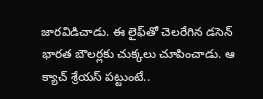జారవిడిచాడు. ఈ లైఫ్‌తో చెలరేగిన డసెన్ భారత బౌలర్లకు చుక్కలు చూపించాడు. ఆ క్యాచ్ శ్రేయస్ పట్టుంటే..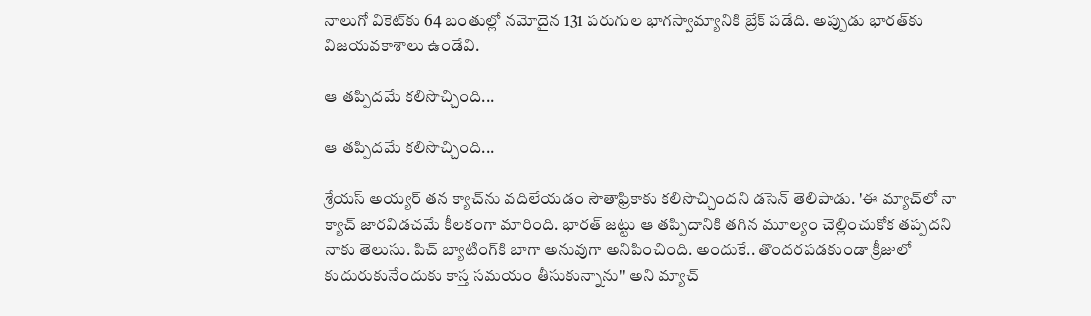నాలుగో వికెట్‌కు 64 బంతుల్లో నమోదైన 131 పరుగుల భాగస్వామ్యానికి బ్రేక్ పడేది. అప్పుడు భారత్‌కు విజయవకాశాలు ఉండేవి.

ఆ తప్పిదమే కలిసొచ్చింది...

ఆ తప్పిదమే కలిసొచ్చింది...

శ్రేయస్ అయ్యర్ తన క్యాచ్‌ను వదిలేయడం సౌతాఫ్రికాకు కలిసొచ్చిందని డసెన్ తెలిపాడు. 'ఈ మ్యాచ్‌లో నా క్యాచ్ జారవిడచమే కీలకంగా మారింది. భారత్ జట్టు ఆ తప్పిదానికి తగిన మూల్యం చెల్లించుకోక తప్పదని నాకు తెలుసు. పిచ్ బ్యాటింగ్‌కి బాగా అనువుగా అనిపించింది. అందుకే.. తొందరపడకుండా క్రీజులో కుదురుకునేందుకు కాస్త సమయం తీసుకున్నాను'' అని మ్యాచ్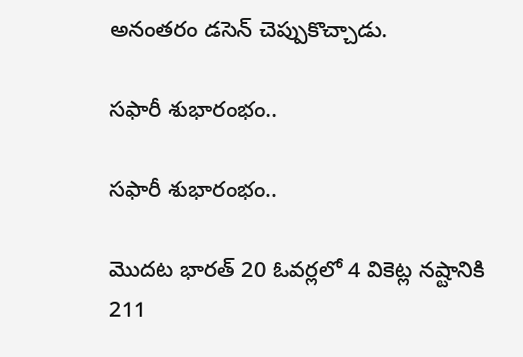అనంతరం డసెన్ చెప్పుకొచ్చాడు.

సఫారీ శుభారంభం..

సఫారీ శుభారంభం..

మొదట భారత్‌ 20 ఓవర్లలో 4 వికెట్ల నష్టానికి 211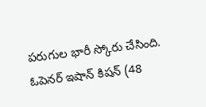పరుగుల భారీ స్కోరు చేసింది. ఓపెనర్‌ ఇషాన్‌ కిషన్‌ (48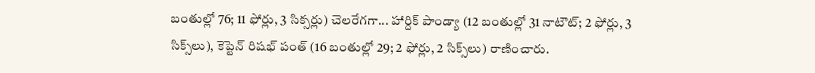బంతుల్లో 76; 11 ఫోర్లు, 3 సిక్సర్లు) చెలరేగగా... హార్దిక్‌ పాండ్యా (12 బంతుల్లో 31 నాటౌట్‌; 2 ఫోర్లు, 3 సిక్స్‌లు), కెప్టెన్‌ రిషభ్‌ పంత్‌ (16 బంతుల్లో 29; 2 ఫోర్లు, 2 సిక్స్‌లు) రాణించారు.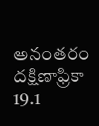అనంతరం దక్షిణాఫ్రికా 19.1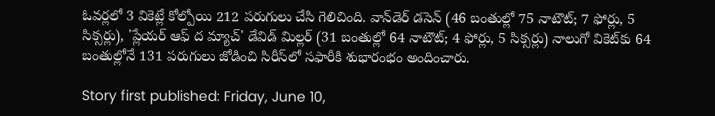ఓవర్లలో 3 వికెట్లే కోల్పోయి 212 పరుగులు చేసి గెలిచింది. వాన్‌డెర్‌ డసెన్‌ (46 బంతుల్లో 75 నాటౌట్‌; 7 ఫోర్లు, 5 సిక్సర్లు), 'ప్లేయర్‌ ఆఫ్‌ ద మ్యాచ్‌' డేవిడ్‌ మిల్లర్‌ (31 బంతుల్లో 64 నాటౌట్‌; 4 ఫోర్లు, 5 సిక్సర్లు) నాలుగో వికెట్‌కు 64 బంతుల్లోనే 131 పరుగులు జోడించి సిరీస్‌లో సఫారీకి శుభారంభం అందించారు.

Story first published: Friday, June 10,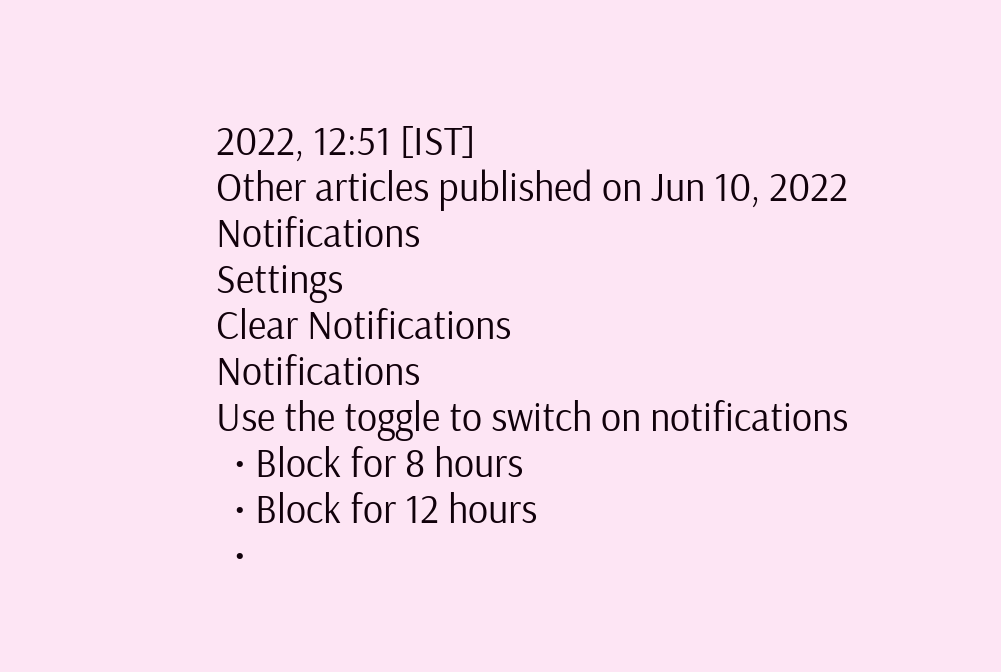2022, 12:51 [IST]
Other articles published on Jun 10, 2022
Notifications
Settings
Clear Notifications
Notifications
Use the toggle to switch on notifications
  • Block for 8 hours
  • Block for 12 hours
  •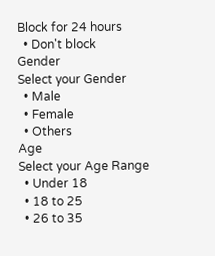Block for 24 hours
  • Don't block
Gender
Select your Gender
  • Male
  • Female
  • Others
Age
Select your Age Range
  • Under 18
  • 18 to 25
  • 26 to 35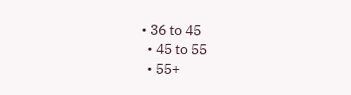• 36 to 45
  • 45 to 55
  • 55+